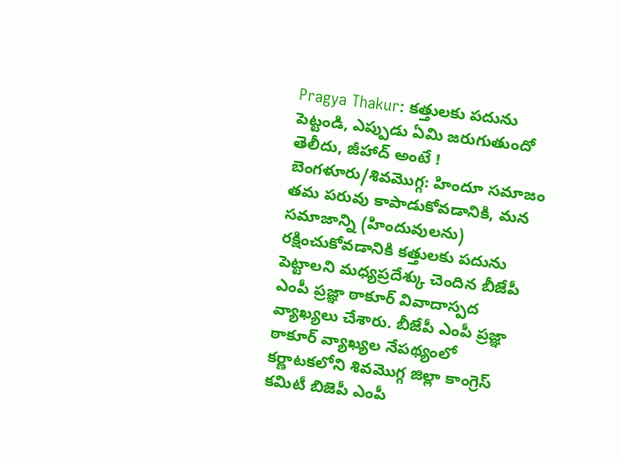Pragya Thakur: కత్తులకు పదును పెట్టండి, ఎప్పుడు ఏమి జరుగుతుందో తెలీదు, జీహాద్ అంటే !
బెంగళూరు/శివమొగ్గ: హిందూ సమాజం తమ పరువు కాపాడుకోవడానికి, మన సమాజాన్ని (హిందువులను) రక్షించుకోవడానికి కత్తులకు పదును పెట్టాలని మధ్యప్రదేశ్కు చెందిన బీజేపీ ఎంపీ ప్రజ్ఞా ఠాకూర్ వివాదాస్పద వ్యాఖ్యలు చేశారు. బీజేపీ ఎంపీ ప్రజ్ఞా ఠాకూర్ వ్యాఖ్యల నేపథ్యంలో కర్ణాటకలోని శివమొగ్గ జిల్లా కాంగ్రెస్ కమిటీ బిజెపీ ఎంపీ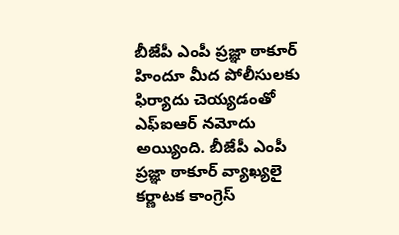బీజేపీ ఎంపీ ప్రజ్ఞా ఠాకూర్ హిందూ మీద పోలీసులకు ఫిర్యాదు చెయ్యడంతో ఎఫ్ఐఆర్ నమోదు అయ్యింది. బీజేపీ ఎంపీ ప్రజ్ఞా ఠాకూర్ వ్యాఖ్యలై కర్ణాటక కాంగ్రెస్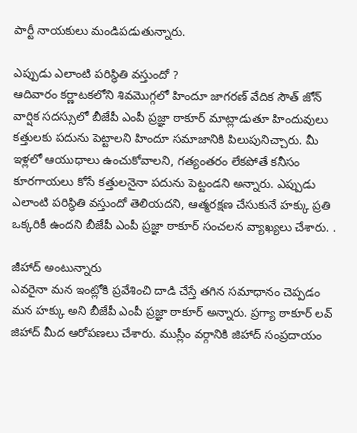పార్టీ నాయకులు మండిపడుతున్నారు.

ఎప్పుడు ఎలాంటి పరిస్థితి వస్తుందో ?
ఆదివారం కర్ణాటకలోని శివమొగ్గలో హిందూ జాగరణ్ వేదిక సౌత్ జోన్ వార్షిక సదస్సులో బీజేపీ ఎంపీ ప్రజ్ఞా ఠాకూర్ మాట్లాడుతూ హిందువులు కత్తులకు పదును పెట్టాలని హిందూ సమాజానికి పిలుపునిచ్చారు. మీ ఇళ్లలో ఆయుధాలు ఉంచుకోవాలని, గత్యంతరం లేకపోతే కనీసం కూరగాయలు కోసే కత్తులనైనా పదును పెట్టండని అన్నారు. ఎప్పుడు ఎలాంటి పరిస్థితి వస్తుందో తెలియదని, ఆత్మరక్షణ చేసుకునే హక్కు ప్రతి ఒక్కరికీ ఉందని బీజేపీ ఎంపీ ప్రజ్ఞా ఠాకూర్ సంచలన వ్యాఖ్యలు చేశారు. .

జీహాద్ అంటున్నారు
ఎవరైనా మన ఇంట్లోకి ప్రవేశించి దాడి చేస్తే తగిన సమాధానం చెప్పడం మన హక్కు అని బీజేపీ ఎంపీ ప్రజ్ఞా ఠాకూర్ అన్నారు. ప్రగ్యా ఠాకూర్ లవ్ జిహాద్ మీద ఆరోపణలు చేశారు. ముస్లీం వర్గానికి జిహాద్ సంప్రదాయం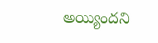అయ్యిందని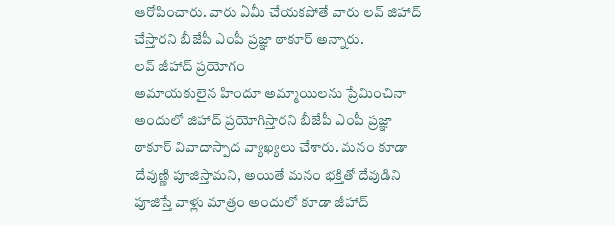ఆరోపించారు. వారు ఏమీ చేయకపోతే వారు లవ్ జిహాద్ చేస్తారని బీజేపీ ఎంపీ ప్రజ్ఞా ఠాకూర్ అన్నారు.
లవ్ జీహాద్ ప్రయోగం
అమాయకులైన హిందూ అమ్మాయిలను ప్రేమించినా అందులో జిహాద్ ప్రయోగిస్తారని బీజేపీ ఎంపీ ప్రజ్ఞా ఠాకూర్ వివాదాస్పాద వ్యాఖ్యలు చేశారు. మనం కూడా దేవుణ్ణి పూజిస్తామని, అయితే మనం భక్తితో దేవుడిని పూజిస్తే వాళ్లు మాత్రం అందులో కూడా జీహాద్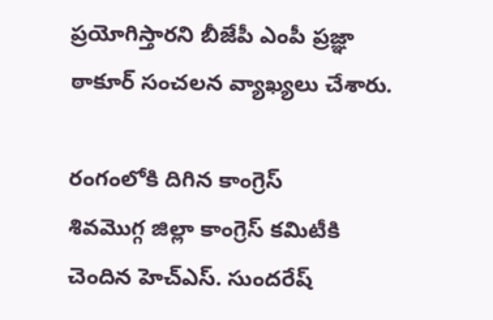ప్రయోగిస్తారని బీజేపీ ఎంపీ ప్రజ్ఞా ఠాకూర్ సంచలన వ్యాఖ్యలు చేశారు.

రంగంలోకి దిగిన కాంగ్రెస్
శివమొగ్గ జిల్లా కాంగ్రెస్ కమిటీకి చెందిన హెచ్ఎస్. సుందరేష్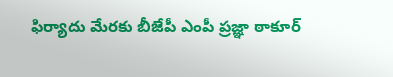ఫిర్యాదు మేరకు బీజేపీ ఎంపీ ప్రజ్ఞా ఠాకూర్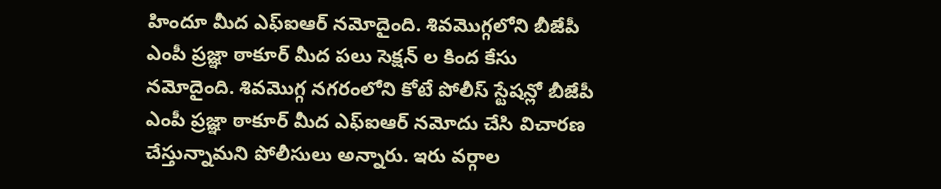హిందూ మీద ఎఫ్ఐఆర్ నమోదైంది. శివమొగ్గలోని బీజేపీ ఎంపీ ప్రజ్ఞా ఠాకూర్ మీద పలు సెక్షన్ ల కింద కేసు నమోదైంది. శివమొగ్గ నగరంలోని కోటే పోలీస్ స్టేషన్లో బీజేపీ ఎంపీ ప్రజ్ఞా ఠాకూర్ మీద ఎఫ్ఐఆర్ నమోదు చేసి విచారణ చేస్తున్నామని పోలీసులు అన్నారు. ఇరు వర్గాల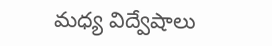మధ్య విద్వేషాలు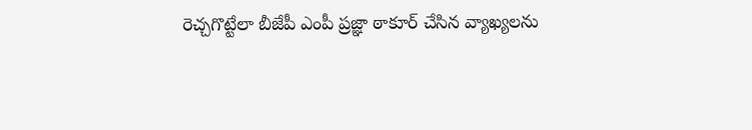రెచ్చగొట్టేలా బీజేపీ ఎంపీ ప్రజ్ఞా ఠాకూర్ చేసిన వ్యాఖ్యలను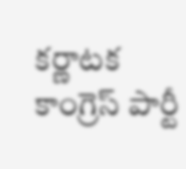కర్ణాటక కాంగ్రెస్ పార్టీ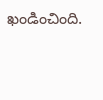ఖండించింది.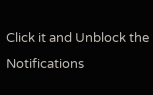Click it and Unblock the Notifications